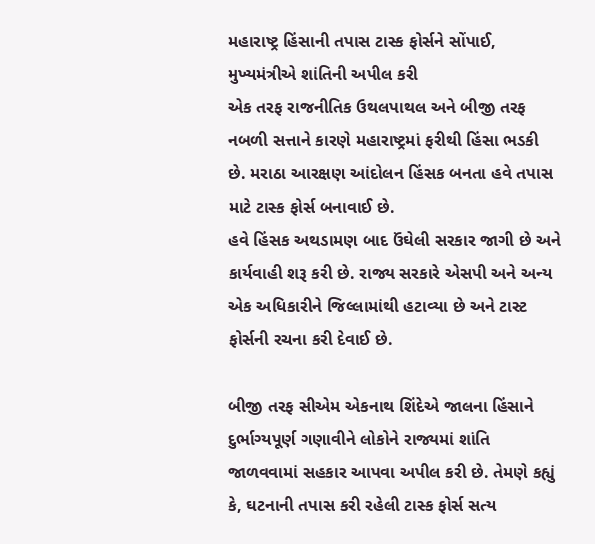મહારાષ્ટ્ર હિંસાની તપાસ ટાસ્ક ફોર્સને સોંપાઈ, મુખ્યમંત્રીએ શાંતિની અપીલ કરી
એક તરફ રાજનીતિક ઉથલપાથલ અને બીજી તરફ નબળી સત્તાને કારણે મહારાષ્ટ્રમાં ફરીથી હિંસા ભડકી છે. મરાઠા આરક્ષણ આંદોલન હિંસક બનતા હવે તપાસ માટે ટાસ્ક ફોર્સ બનાવાઈ છે.
હવે હિંસક અથડામણ બાદ ઉંઘેલી સરકાર જાગી છે અને કાર્યવાહી શરૂ કરી છે. રાજ્ય સરકારે એસપી અને અન્ય એક અધિકારીને જિલ્લામાંથી હટાવ્યા છે અને ટાસ્ટ ફોર્સની રચના કરી દેવાઈ છે.

બીજી તરફ સીએમ એકનાથ શિંદેએ જાલના હિંસાને દુર્ભાગ્યપૂર્ણ ગણાવીને લોકોને રાજ્યમાં શાંતિ જાળવવામાં સહકાર આપવા અપીલ કરી છે. તેમણે કહ્યું કે, ઘટનાની તપાસ કરી રહેલી ટાસ્ક ફોર્સ સત્ય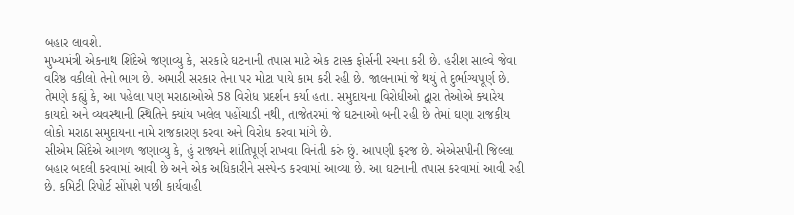બહાર લાવશે.
મુખ્યમંત્રી એકનાથ શિંદેએ જણાવ્યુ કે, સરકારે ઘટનાની તપાસ માટે એક ટાસ્ક ફોર્સની રચના કરી છે. હરીશ સાલ્વે જેવા વરિષ્ઠ વકીલો તેનો ભાગ છે. અમારી સરકાર તેના પર મોટા પાયે કામ કરી રહી છે. જાલનામાં જે થયું તે દુર્ભાગ્યપૂર્ણ છે.
તેમણે કહ્યું કે, આ પહેલા પણ મરાઠાઓએ 58 વિરોધ પ્રદર્શન કર્યા હતા. સમુદાયના વિરોધીઓ દ્વારા તેઓએ ક્યારેય કાયદો અને વ્યવસ્થાની સ્થિતિને ક્યાંય ખલેલ પહોંચાડી નથી, તાજેતરમાં જે ઘટનાઓ બની રહી છે તેમાં ઘણા રાજકીય લોકો મરાઠા સમુદાયના નામે રાજકારણ કરવા અને વિરોધ કરવા માંગે છે.
સીએમ સિંદેએ આગળ જણાવ્યુ કે, હું રાજ્યને શાંતિપૂર્ણ રાખવા વિનંતી કરું છું. આપણી ફરજ છે. એએસપીની જિલ્લા બહાર બદલી કરવામાં આવી છે અને એક અધિકારીને સસ્પેન્ડ કરવામાં આવ્યા છે. આ ઘટનાની તપાસ કરવામાં આવી રહી છે. કમિટી રિપોર્ટ સોંપશે પછી કાર્યવાહી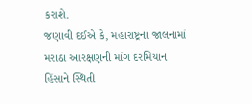કરાશે.
જણાવી દઈએ કે, મહારાષ્ટ્રના જાલનામાં મરાઠા આરક્ષણની માંગ દરમિયાન હિંસાને સ્થિતી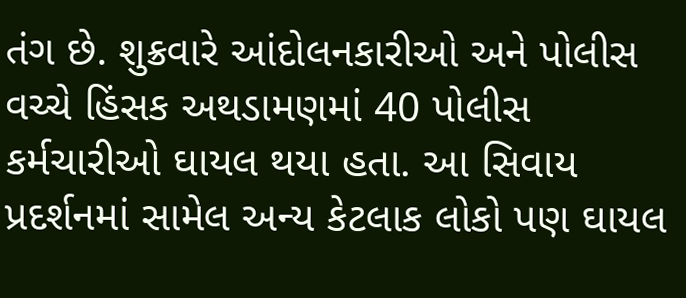તંગ છે. શુક્રવારે આંદોલનકારીઓ અને પોલીસ વચ્ચે હિંસક અથડામણમાં 40 પોલીસ કર્મચારીઓ ઘાયલ થયા હતા. આ સિવાય પ્રદર્શનમાં સામેલ અન્ય કેટલાક લોકો પણ ઘાયલ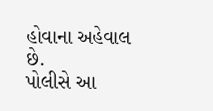હોવાના અહેવાલ છે.
પોલીસે આ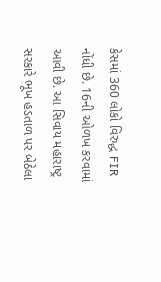કેસમાં 360 લોકો વિરુદ્ધ FIR નોંધી છે. 16ની ઓળખ કરવામાં આવી છે. આ સિવાય મહારાષ્ટ્ર સરકારે ભૂખ હડતાળ પર બેઠેલા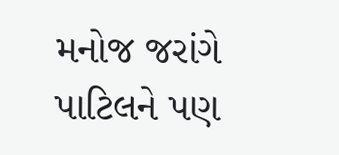મનોજ જરાંગે પાટિલને પણ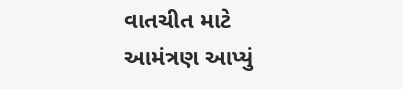વાતચીત માટે આમંત્રણ આપ્યું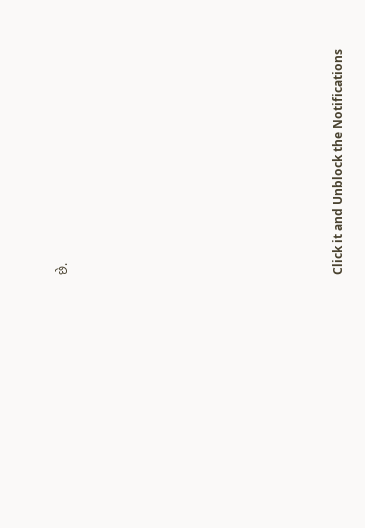છે.












Click it and Unblock the Notifications